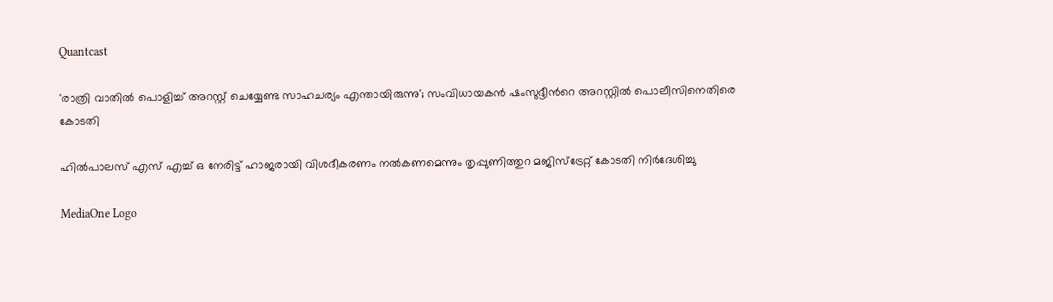Quantcast

'രാത്രി വാതിൽ പൊളിച്ച് അറസ്റ്റ് ചെയ്യേണ്ട സാഹചര്യം എന്തായിരുന്നു'; സംവിധായകൻ ഷംസുദ്ദീന്‍റെ അറസ്റ്റിൽ പൊലീസിനെതിരെ കോടതി

ഹിൽപാലസ് എസ് എച്ച് ഒ നേരിട്ട് ഹാജരായി വിശദീകരണം നൽകണമെന്നും തൃപ്പുണിത്തുറ മജിസ്‌ട്രേറ്റ് കോടതി നിർദേശിച്ചു

MediaOne Logo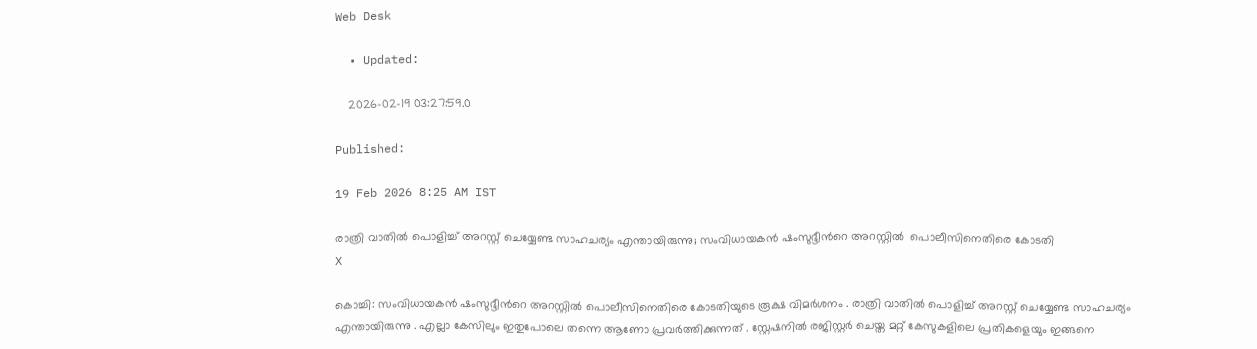Web Desk

  • Updated:

    2026-02-19 03:27:59.0

Published:

19 Feb 2026 8:25 AM IST

രാത്രി വാതിൽ പൊളിച്ച് അറസ്റ്റ് ചെയ്യേണ്ട സാഹചര്യം എന്തായിരുന്നു; സംവിധായകൻ ഷംസുദ്ദീന്‍റെ അറസ്റ്റിൽ  പൊലീസിനെതിരെ കോടതി
X

കൊച്ചി: സംവിധായകൻ ഷംസുദ്ദീന്‍റെ അറസ്റ്റിൽ പൊലീസിനെതിരെ കോടതിയുടെ രൂക്ഷ വിമർശനം . രാത്രി വാതിൽ പൊളിച്ച് അറസ്റ്റ് ചെയ്യേണ്ട സാഹചര്യം എന്തായിരുന്നു . എല്ലാ കേസിലും ഇതുപോലെ തന്നെ ആണോ പ്രവർത്തിക്കുന്നത് . സ്റ്റേഷനിൽ രജിസ്റ്റർ ചെയ്ത മറ്റ് കേസുകളിലെ പ്രതികളെയും ഇങ്ങനെ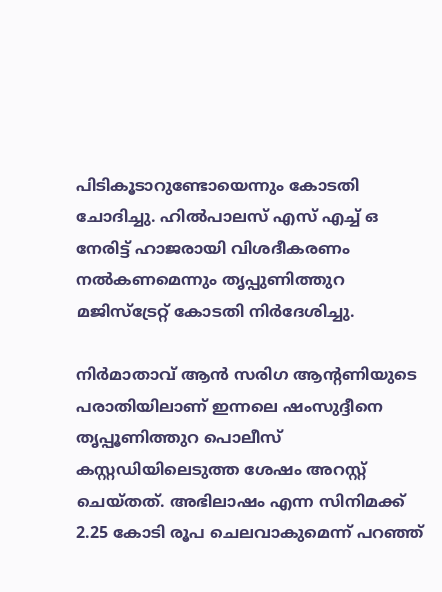പിടികൂടാറുണ്ടോയെന്നും കോടതി ചോദിച്ചു. ഹിൽപാലസ് എസ് എച്ച് ഒ നേരിട്ട് ഹാജരായി വിശദീകരണം നൽകണമെന്നും തൃപ്പുണിത്തുറ മജിസ്‌ട്രേറ്റ് കോടതി നിർദേശിച്ചു.

നിർമാതാവ് ആൻ സരിഗ ആന്‍റണിയുടെ പരാതിയിലാണ് ഇന്നലെ ഷംസുദ്ദീനെ തൃപ്പൂണിത്തുറ പൊലീസ് കസ്റ്റഡിയിലെടുത്ത ശേഷം അറസ്റ്റ് ചെയ്തത്. അഭിലാഷം എന്ന സിനിമക്ക് 2.25 കോടി രൂപ ചെലവാകുമെന്ന് പറഞ്ഞ്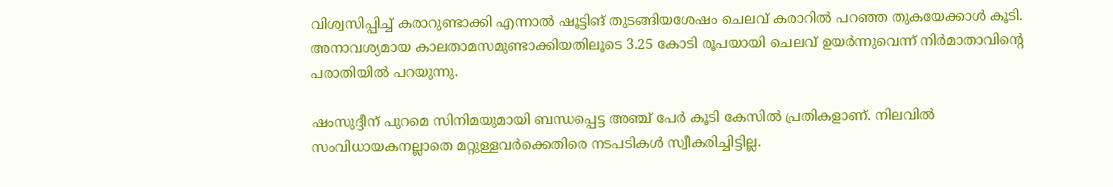വിശ്വസിപ്പിച്ച് കരാറുണ്ടാക്കി എന്നാൽ ഷൂട്ടിങ് തുടങ്ങിയശേഷം ചെലവ് കരാറിൽ പറഞ്ഞ തുകയേക്കാൾ കൂടി. അനാവശ്യമായ കാലതാമസമുണ്ടാക്കിയതിലൂടെ 3.25 കോടി രൂപയായി ചെലവ് ഉയർന്നുവെന്ന് നിർമാതാവിന്റെ പരാതിയിൽ പറയുന്നു.

ഷംസുദ്ദീന് പുറമെ സിനിമയുമായി ബന്ധപ്പെട്ട അഞ്ച് പേർ കൂടി കേസിൽ പ്രതികളാണ്. നിലവിൽ സംവിധായകനല്ലാതെ മറ്റുള്ളവർക്കെതിരെ നടപടികൾ സ്വീകരിച്ചിട്ടില്ല.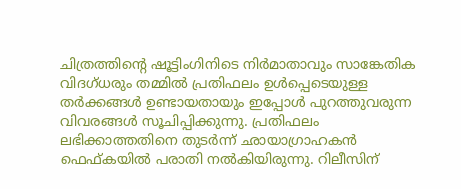ചിത്രത്തിന്‍റെ ഷൂട്ടിംഗിനിടെ നിർമാതാവും സാങ്കേതിക വിദഗ്ധരും തമ്മിൽ പ്രതിഫലം ഉൾപ്പെടെയുള്ള തർക്കങ്ങൾ ഉണ്ടായതായും ഇപ്പോൾ പുറത്തുവരുന്ന വിവരങ്ങൾ സൂചിപ്പിക്കുന്നു. പ്രതിഫലം ലഭിക്കാത്തതിനെ തുടർന്ന് ഛായാഗ്രാഹകൻ ഫെഫ്കയിൽ പരാതി നൽകിയിരുന്നു. റിലീസിന്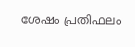ശേഷം പ്രതിഫലം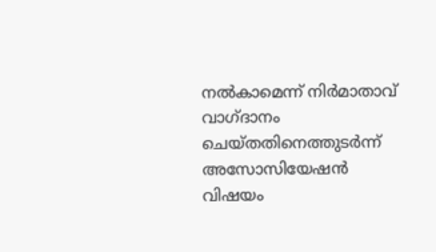നൽകാമെന്ന് നിർമാതാവ് വാഗ്ദാനം ചെയ്തതിനെത്തുടർന്ന് അസോസിയേഷൻ വിഷയം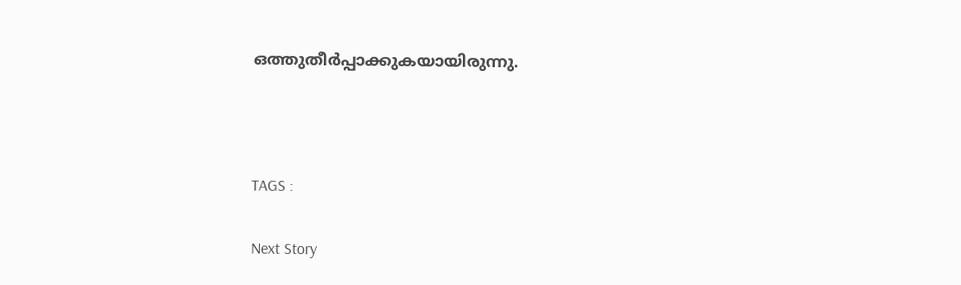ഒത്തുതീർപ്പാക്കുകയായിരുന്നു.



TAGS :

Next Story